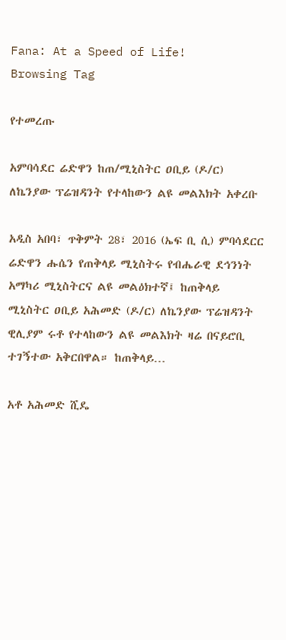Fana: At a Speed of Life!
Browsing Tag

የተመረጡ

አምባሳደር ሬድዋን ከጠ/ሚኒስትር ዐቢይ (ዶ/ር) ለኬንያው ፕሬዝዳንት የተላከውን ልዩ መልእክት አቀረቡ

አዲስ አበባ፣ ጥቅምት 28፣ 2016 (ኤፍ ቢ ሲ) ምባሳደርር ሬድዋን ሑሴን የጠቅላይ ሚኒስትሩ የብሔራዊ ደኅንነት አማካሪ ሚኒስትርና ልዩ መልዕክተኛ፤ ከጠቅላይ ሚኒስትር ዐቢይ አሕመድ (ዶ/ር) ለኬንያው ፕሬዝዳንት ዊሊያም ሩቶ የተላከውን ልዩ መልእክት ዛሬ በናይሮቢ ተገኝተው አቅርበዋል። ከጠቅላይ…

አቶ አሕመድ ሺዴ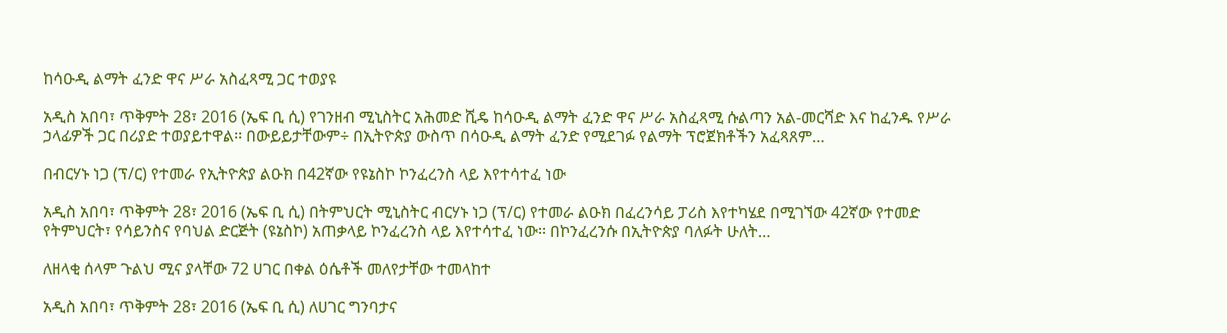ከሳዑዲ ልማት ፈንድ ዋና ሥራ አስፈጻሚ ጋር ተወያዩ

አዲስ አበባ፣ ጥቅምት 28፣ 2016 (ኤፍ ቢ ሲ) የገንዘብ ሚኒስትር አሕመድ ሺዴ ከሳዑዲ ልማት ፈንድ ዋና ሥራ አስፈጻሚ ሱልጣን አል-መርሻድ እና ከፈንዱ የሥራ ኃላፊዎች ጋር በሪያድ ተወያይተዋል፡፡ በውይይታቸውም÷ በኢትዮጵያ ውስጥ በሳዑዲ ልማት ፈንድ የሚደገፉ የልማት ፕሮጀክቶችን አፈጻጸም…

በብርሃኑ ነጋ (ፕ/ር) የተመራ የኢትዮጵያ ልዑክ በ42ኛው የዩኔስኮ ኮንፈረንስ ላይ እየተሳተፈ ነው

አዲስ አበባ፣ ጥቅምት 28፣ 2016 (ኤፍ ቢ ሲ) በትምህርት ሚኒስትር ብርሃኑ ነጋ (ፕ/ር) የተመራ ልዑክ በፈረንሳይ ፓሪስ እየተካሄደ በሚገኘው 42ኛው የተመድ የትምህርት፣ የሳይንስና የባህል ድርጅት (ዩኔስኮ) አጠቃላይ ኮንፈረንስ ላይ እየተሳተፈ ነው፡፡ በኮንፈረንሱ በኢትዮጵያ ባለፉት ሁለት…

ለዘላቂ ሰላም ጉልህ ሚና ያላቸው 72 ሀገር በቀል ዕሴቶች መለየታቸው ተመላከተ

አዲስ አበባ፣ ጥቅምት 28፣ 2016 (ኤፍ ቢ ሲ) ለሀገር ግንባታና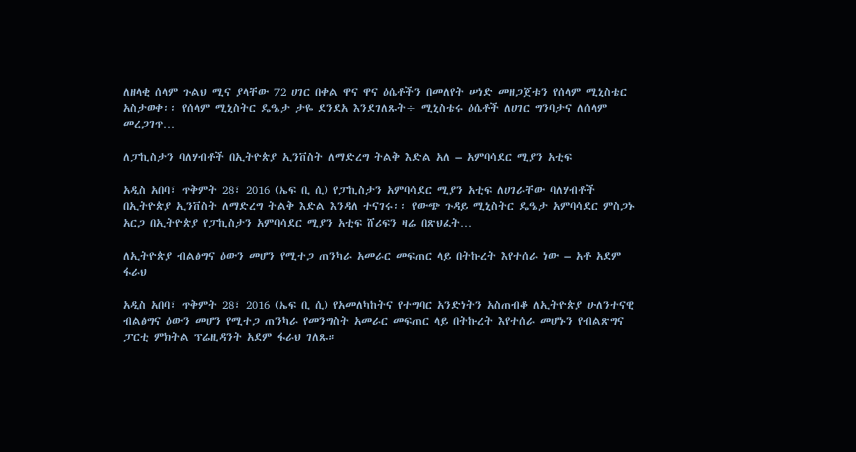ለዘላቂ ሰላም ጉልህ ሚና ያላቸው 72 ሀገር በቀል ዋና ዋና ዕሴቶችን በመለየት ሠነድ መዘጋጀቱን የሰላም ሚኒስቴር አስታወቀ፡፡ የሰላም ሚኒስትር ዴዔታ ታዬ ደንደአ እንደገለጹት÷ ሚኒስቴሩ ዕሴቶች ለሀገር ግንባታና ለሰላም መረጋገጥ…

ለፓኪስታን ባለሃብቶች በኢትዮጵያ ኢንቨስት ለማድረግ ትልቅ እድል አለ – አምባሳደር ሚያን አቲፍ

አዲስ አበባ፣ ጥቅምት 28፣ 2016 (ኤፍ ቢ ሲ) የፓኪስታን አምባሳደር ሚያን አቲፍ ለሀገራቸው ባለሃብቶች በኢትዮጵያ ኢንቨስት ለማድረግ ትልቅ እድል እንዳለ ተናገሩ፡፡ የውጭ ጉዳይ ሚኒስትር ዴዔታ አምባሳደር ምስጋኑ አርጋ በኢትዮጵያ የፓኪስታን አምባሳደር ሚያን አቲፍ ሸሪፍን ዛሬ በጽህፈት…

ለኢትዮጵያ ብልፅግና ዕውን መሆን የሚተጋ ጠንካራ አመራር መፍጠር ላይ በትኩረት እየተሰራ ነው – አቶ አደም ፋራህ

አዲስ አበባ፣ ጥቅምት 28፣ 2016 (ኤፍ ቢ ሲ) የአመለካከትና የተግባር አንድነትን አስጠብቆ ለኢትዮጵያ ሁለንተናዊ ብልፅግና ዕውን መሆን የሚተጋ ጠንካራ የመንግስት አመራር መፍጠር ላይ በትኩረት እየተሰራ መሆኑን የብልጽግና ፓርቲ ምክትል ፕሬዚዳንት አደም ፋራህ ገለጹ።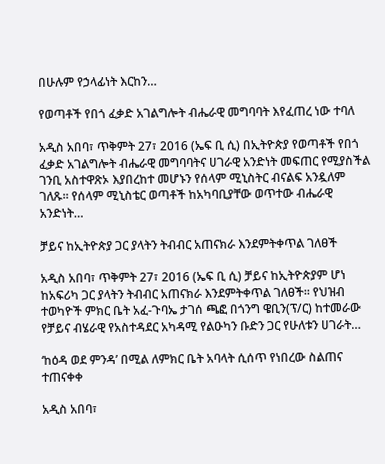በሁሉም የኃላፊነት እርከን…

የወጣቶች የበጎ ፈቃድ አገልግሎት ብሔራዊ መግባባት እየፈጠረ ነው ተባለ

አዲስ አበባ፣ ጥቅምት 27፣ 2016 (ኤፍ ቢ ሲ) በኢትዮጵያ የወጣቶች የበጎ ፈቃድ አገልግሎት ብሔራዊ መግባባትና ሀገራዊ አንድነት መፍጠር የሚያስችል ገንቢ አስተዋጽኦ እያበረከተ መሆኑን የሰላም ሚኒስትር ብናልፍ አንዷለም ገለጹ፡፡ የሰላም ሚኒስቴር ወጣቶች ከአካባቢያቸው ወጥተው ብሔራዊ አንድነት…

ቻይና ከኢትዮጵያ ጋር ያላትን ትብብር አጠናክራ እንደምትቀጥል ገለፀች

አዲስ አበባ፣ ጥቅምት 27፣ 2016 (ኤፍ ቢ ሲ) ቻይና ከኢትዮጵያም ሆነ ከአፍሪካ ጋር ያላትን ትብብር አጠናክራ እንደምትቀጥል ገለፀች፡፡ የህዝብ ተወካዮች ምክር ቤት አፈ-ጉባኤ ታገሰ ጫፎ በጎንግ ዌቢን(ፕ/ር) ከተመራው የቻይና ብሄራዊ የአስተዳደር አካዳሚ የልዑካን ቡድን ጋር የሁለቱን ሀገራት…

‘ከዕዳ ወደ ምንዳ’ በሚል ለምክር ቤት አባላት ሲሰጥ የነበረው ስልጠና ተጠናቀቀ

አዲስ አበባ፣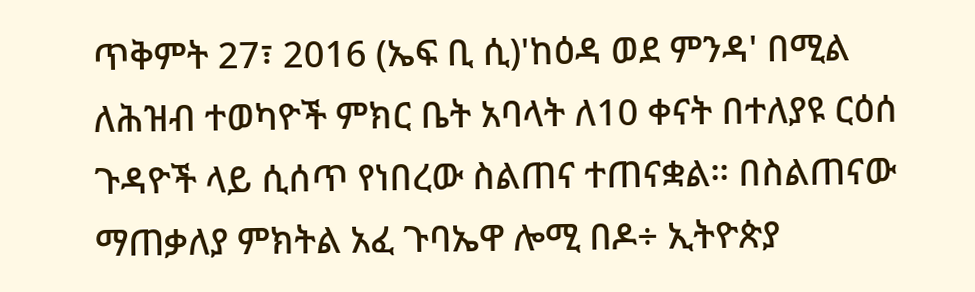ጥቅምት 27፣ 2016 (ኤፍ ቢ ሲ)'ከዕዳ ወደ ምንዳ' በሚል ለሕዝብ ተወካዮች ምክር ቤት አባላት ለ10 ቀናት በተለያዩ ርዕሰ ጉዳዮች ላይ ሲሰጥ የነበረው ስልጠና ተጠናቋል። በስልጠናው ማጠቃለያ ምክትል አፈ ጉባኤዋ ሎሚ በዶ÷ ኢትዮጵያ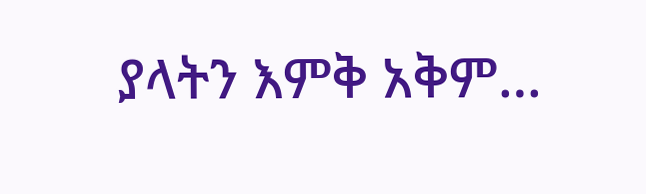ያላትን እምቅ አቅም…